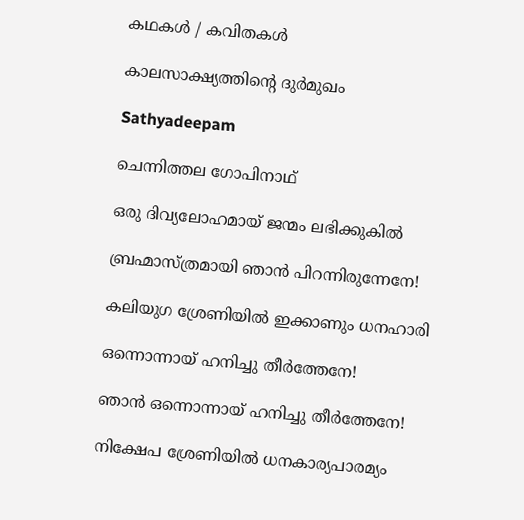കഥകള്‍ / കവിതകള്‍

കാലസാക്ഷ്യത്തിന്റെ ദുര്‍മുഖം

Sathyadeepam

ചെന്നിത്തല ഗോപിനാഥ്

ഒരു ദിവ്യലോഹമായ് ജന്മം ലഭിക്കുകില്‍

ബ്രഹ്മാസ്ത്രമായി ഞാന്‍ പിറന്നിരുന്നേനേ!

കലിയുഗ ശ്രേണിയില്‍ ഇക്കാണും ധനഹാരി

ഒന്നൊന്നായ് ഹനിച്ചു തീര്‍ത്തേനേ!

ഞാന്‍ ഒന്നൊന്നായ് ഹനിച്ചു തീര്‍ത്തേനേ!

നിക്ഷേപ ശ്രേണിയില്‍ ധനകാര്യപാരമ്യം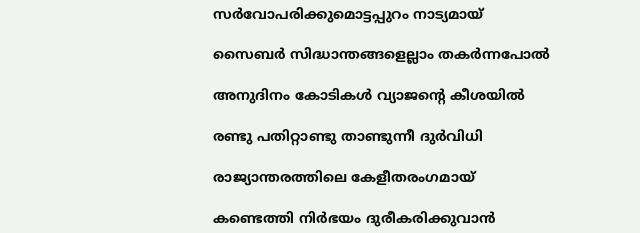സര്‍വോപരിക്കുമൊട്ടപ്പുറം നാട്യമായ്

സൈബര്‍ സിദ്ധാന്തങ്ങളെല്ലാം തകര്‍ന്നപോല്‍

അനുദിനം കോടികള്‍ വ്യാജന്റെ കീശയില്‍

രണ്ടു പതിറ്റാണ്ടു താണ്ടുന്നീ ദുര്‍വിധി

രാജ്യാന്തരത്തിലെ കേളീതരംഗമായ്

കണ്ടെത്തി നിര്‍ഭയം ദുരീകരിക്കുവാന്‍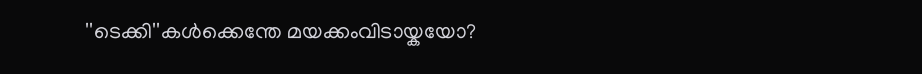''ടെക്കി''കള്‍ക്കെന്തേ മയക്കംവിടായ്കയോ?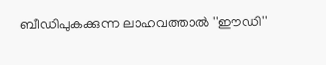ബീഡിപുകക്കുന്ന ലാഹവത്താല്‍ ''ഈഡി''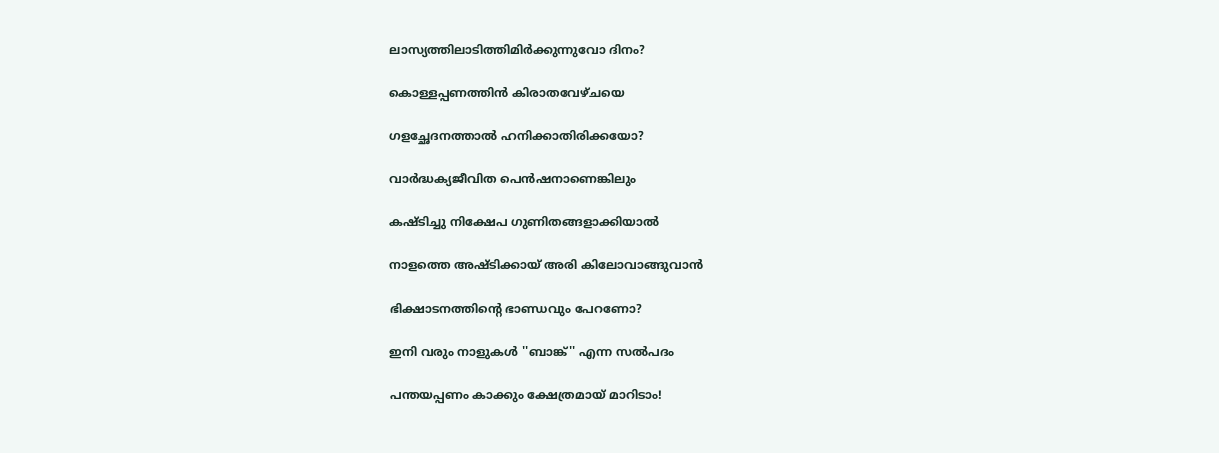ലാസ്യത്തിലാടിത്തിമിര്‍ക്കുന്നുവോ ദിനം?

കൊള്ളപ്പണത്തിന്‍ കിരാതവേഴ്ചയെ

ഗളച്ഛേദനത്താല്‍ ഹനിക്കാതിരിക്കയോ?

വാര്‍ദ്ധക്യജീവിത പെന്‍ഷനാണെങ്കിലും

കഷ്ടിച്ചു നിക്ഷേപ ഗുണിതങ്ങളാക്കിയാല്‍

നാളത്തെ അഷ്ടിക്കായ് അരി കിലോവാങ്ങുവാന്‍

ഭിക്ഷാടനത്തിന്റെ ഭാണ്ഡവും പേറണോ?

ഇനി വരും നാളുകള്‍ ''ബാങ്ക്'' എന്ന സല്‍പദം

പന്തയപ്പണം കാക്കും ക്ഷേത്രമായ് മാറിടാം!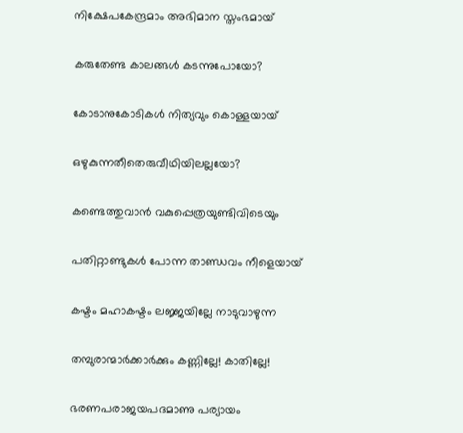നിക്ഷേപകേന്ദ്രമാം അഭിമാന സ്തംഭമായ്

കരുതേണ്ട കാലങ്ങള്‍ കടന്നുപോയോ?

കോടാനുകോടികള്‍ നിത്യവും കൊള്ളയായ്

ഒഴുകുന്നതീതെരുവീഥിയിലല്ലയോ?

കണ്ടെത്തുവാന്‍ വകുപ്പെത്രയുണ്ടിവിടെയും

പതിറ്റാണ്ടുകള്‍ പോന്ന താണ്ഡവം നീളെയായ്

കഷ്ടം മഹാകഷ്ടം ലജ്ജയില്ലേ നാടുവാഴുന്ന

തമ്പുരാന്മാര്‍ക്കാര്‍ക്കും കണ്ണില്ലേ! കാതില്ലേ!

ഭരണപരാജയപദമാണു പര്യായം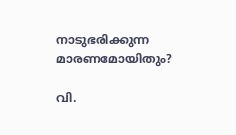നാടുഭരിക്കുന്ന മാരണമോയിതും?

വി.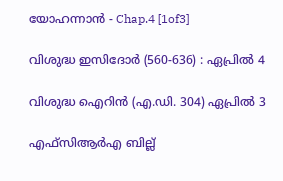യോഹന്നാൻ - Chap.4 [1of3]

വിശുദ്ധ ഇസിദോര്‍ (560-636) : ഏപ്രില്‍ 4

വിശുദ്ധ ഐറിൻ (എ.ഡി. 304) ഏപ്രില്‍ 3

എഫ്‌സിആര്‍എ ബില്ല്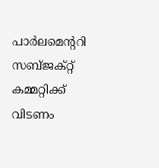പാര്‍ലമെന്ററി സബ്ജക്റ്റ് കമ്മറ്റിക്ക് വിടണം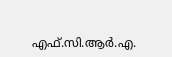എഫ്.സി.ആർ.എ.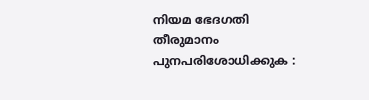നിയമ ഭേദഗതി തീരുമാനം പുനപരിശോധിക്കുക :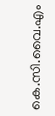കെ.സി.വൈ.എം